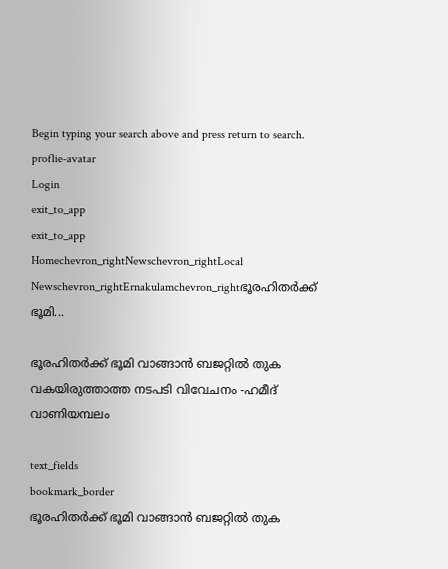Begin typing your search above and press return to search.
proflie-avatar
Login
exit_to_app
exit_to_app
Homechevron_rightNewschevron_rightLocal Newschevron_rightErnakulamchevron_rightഭൂരഹിതർക്ക് ഭൂമി...

ഭൂരഹിതർക്ക് ഭൂമി വാങ്ങാൻ ബജറ്റിൽ തുക വകയിരുത്താത്ത നടപടി വിവേചനം -ഹമീദ് വാണിയമ്പലം

text_fields
bookmark_border
ഭൂരഹിതർക്ക് ഭൂമി വാങ്ങാൻ ബജറ്റിൽ തുക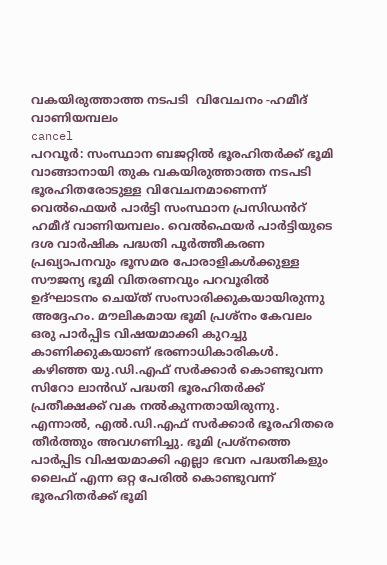വകയിരുത്താത്ത നടപടി  വിവേചനം -ഹമീദ് വാണിയമ്പലം
cancel
പറവൂർ: സംസ്ഥാന ബജറ്റിൽ ഭൂരഹിതർക്ക് ഭൂമി വാങ്ങാനായി തുക വകയിരുത്താത്ത നടപടി ഭൂരഹിതരോടുള്ള വിവേചനമാണെന്ന് വെൽഫെയർ പാർട്ടി സംസ്ഥാന പ്രസിഡൻറ് ഹമീദ് വാണിയമ്പലം. വെൽഫെയർ പാർട്ടിയുടെ ദശ വാർഷിക പദ്ധതി പൂർത്തീകരണ പ്രഖ്യാപനവും ഭൂസമര പോരാളികൾക്കുള്ള സൗജന്യ ഭൂമി വിതരണവും പറവൂരിൽ ഉദ്ഘാടനം ചെയ്ത് സംസാരിക്കുകയായിരുന്നു അദ്ദേഹം. മൗലികമായ ഭൂമി പ്രശ്നം കേവലം ഒരു പാർപ്പിട വിഷയമാക്കി കുറച്ചു കാണിക്കുകയാണ് ഭരണാധികാരികൾ. കഴിഞ്ഞ യു.ഡി.എഫ് സർക്കാർ കൊണ്ടുവന്ന സിറോ ലാൻഡ് പദ്ധതി ഭൂരഹിതർക്ക് പ്രതീക്ഷക്ക് വക നൽകുന്നതായിരുന്നു. എന്നാൽ, എൽ.ഡി.എഫ് സർക്കാർ ഭൂരഹിതരെ തീർത്തും അവഗണിച്ചു. ഭൂമി പ്രശ്നത്തെ പാർപ്പിട വിഷയമാക്കി എല്ലാ ഭവന പദ്ധതികളും ലൈഫ് എന്ന ഒറ്റ പേരിൽ കൊണ്ടുവന്ന് ഭൂരഹിതർക്ക് ഭൂമി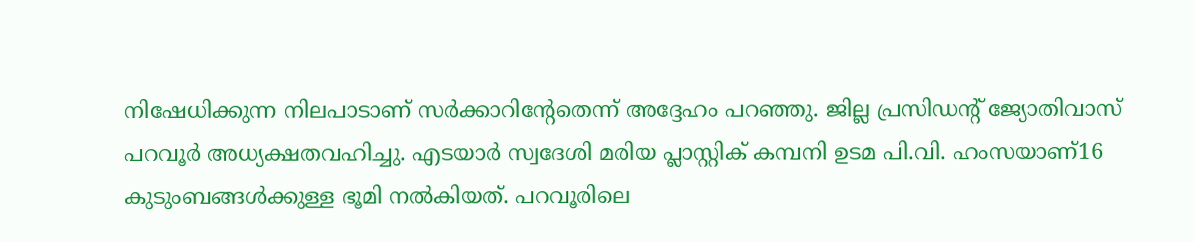നിഷേധിക്കുന്ന നിലപാടാണ് സർക്കാറിന്‍റേതെന്ന് അദ്ദേഹം പറഞ്ഞു. ജില്ല പ്രസിഡന്‍റ് ജ്യോതിവാസ് പറവൂര്‍ അധ്യക്ഷതവഹിച്ചു. എടയാര്‍ സ്വദേശി മരിയ പ്ലാസ്റ്റിക് കമ്പനി ഉടമ പി.വി. ഹംസയാണ്16 കുടുംബങ്ങള്‍ക്കുള്ള ഭൂമി നല്‍കിയത്. പറവൂരിലെ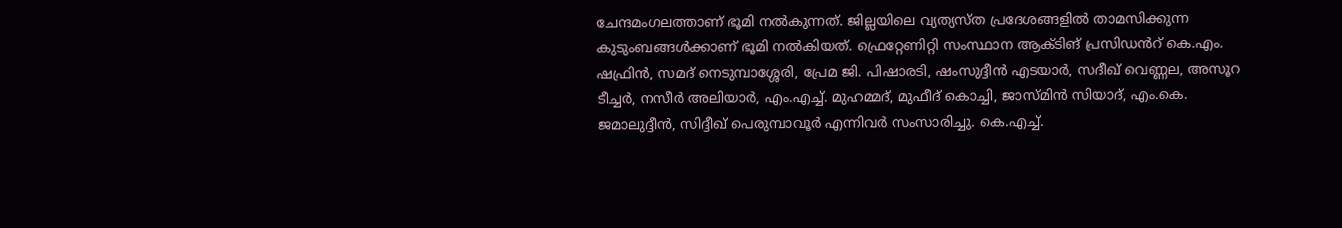ചേന്ദമംഗലത്താണ് ഭൂമി നല്‍കുന്നത്. ജില്ലയിലെ വ്യത്യസ്ത പ്രദേശങ്ങളിൽ താമസിക്കുന്ന കുടുംബങ്ങള്‍ക്കാണ് ഭൂമി നല്‍കിയത്. ഫ്രെറ്റേണിറ്റി സംസ്ഥാന ആക്ടിങ് പ്രസിഡൻറ് കെ.എം. ഷഫ്രിന്‍, സമദ് നെടുമ്പാശ്ശേരി, പ്രേമ ജി. പിഷാരടി, ഷംസുദ്ദീന്‍ എടയാര്‍, സദീഖ് വെണ്ണല, അസൂറ ടീച്ചര്‍, നസീര്‍ അലിയാര്‍, എം.എച്ച്. മുഹമ്മദ്, മുഫീദ് കൊച്ചി, ജാസ്മിന്‍ സിയാദ്, എം.കെ. ജമാലുദ്ദീന്‍, സിദ്ദീഖ് പെരുമ്പാവൂര്‍ എന്നിവര്‍ സംസാരിച്ചു. കെ.എച്ച്.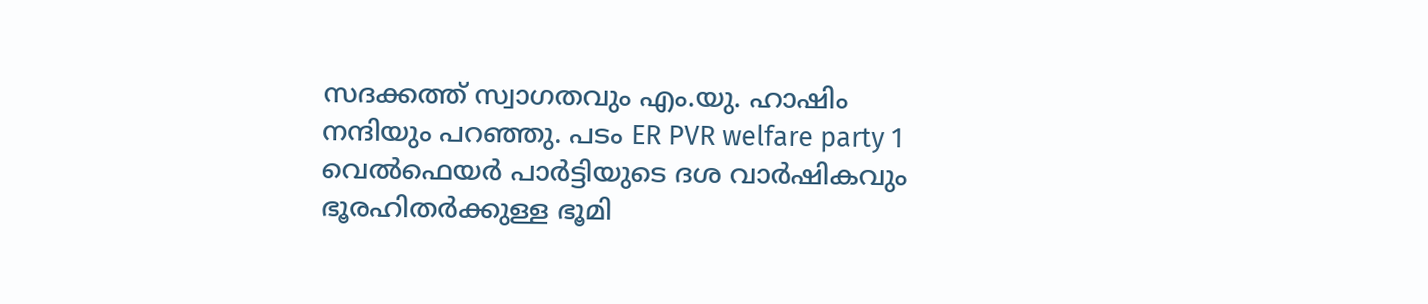സദക്കത്ത് സ്വാഗതവും എം.യു. ഹാഷിം നന്ദിയും പറഞ്ഞു. പടം ER PVR welfare party 1 വെൽഫെയർ പാർട്ടിയുടെ ദശ വാർഷികവും ഭൂരഹിതർക്കുള്ള ഭൂമി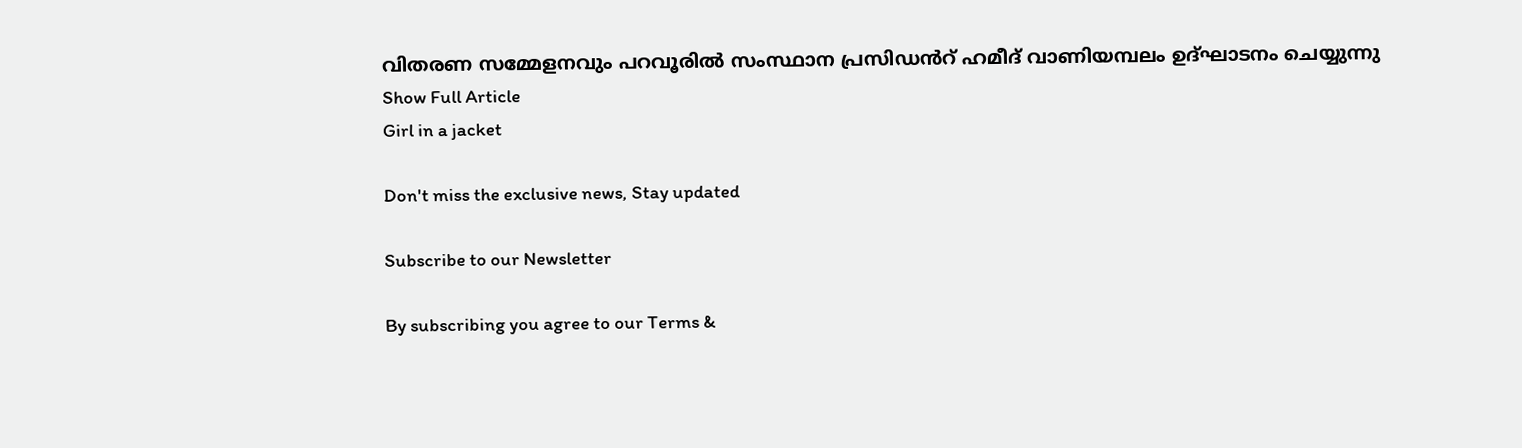വിതരണ സമ്മേളനവും പറവൂരിൽ സംസ്ഥാന പ്രസിഡൻറ് ഹമീദ് വാണിയമ്പലം ഉദ്ഘാടനം ചെയ്യുന്നു
Show Full Article
Girl in a jacket

Don't miss the exclusive news, Stay updated

Subscribe to our Newsletter

By subscribing you agree to our Terms &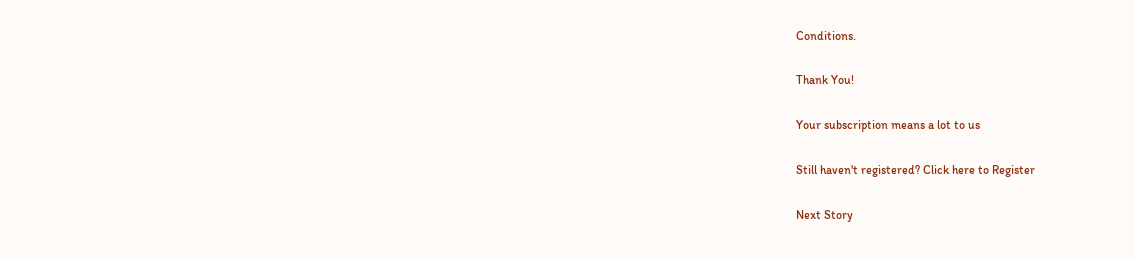Conditions.

Thank You!

Your subscription means a lot to us

Still haven't registered? Click here to Register

Next Story